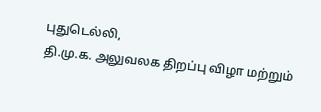புதுடெல்லி,
தி.மு.க. அலுவலக திறப்பு விழா மற்றும்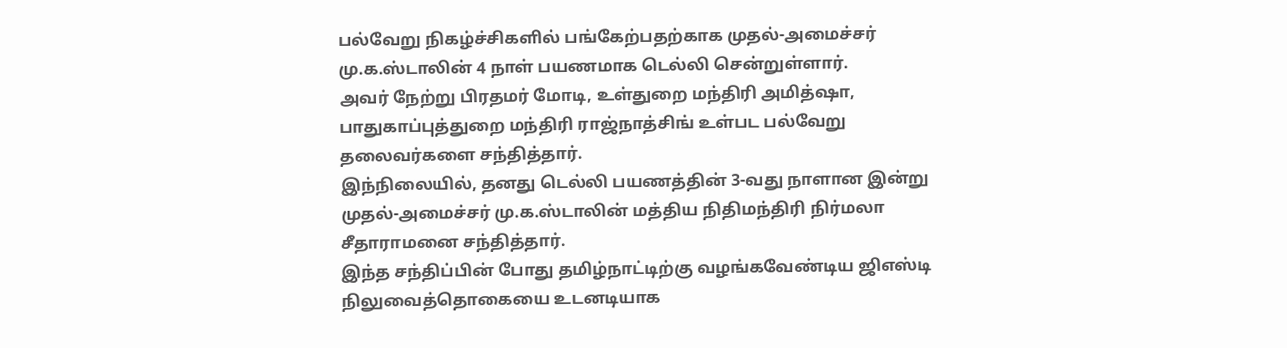பல்வேறு நிகழ்ச்சிகளில் பங்கேற்பதற்காக முதல்-அமைச்சர் மு.க.ஸ்டாலின் 4 நாள் பயணமாக டெல்லி சென்றுள்ளார்.
அவர் நேற்று பிரதமர் மோடி, உள்துறை மந்திரி அமித்ஷா, பாதுகாப்புத்துறை மந்திரி ராஜ்நாத்சிங் உள்பட பல்வேறு தலைவர்களை சந்தித்தார்.
இந்நிலையில், தனது டெல்லி பயணத்தின் 3-வது நாளான இன்று முதல்-அமைச்சர் மு.க.ஸ்டாலின் மத்திய நிதிமந்திரி நிர்மலா சீதாராமனை சந்தித்தார்.
இந்த சந்திப்பின் போது தமிழ்நாட்டிற்கு வழங்கவேண்டிய ஜிஎஸ்டி நிலுவைத்தொகையை உடனடியாக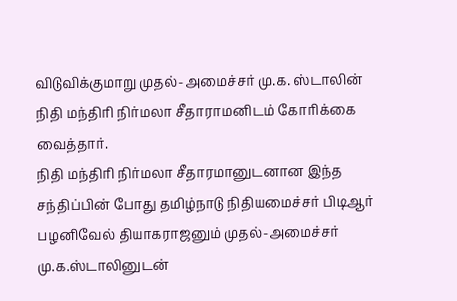விடுவிக்குமாறு முதல்-அமைச்சர் மு.க. ஸ்டாலின் நிதி மந்திரி நிர்மலா சீதாராமனிடம் கோரிக்கை வைத்தார்.
நிதி மந்திரி நிர்மலா சீதாரமானுடனான இந்த சந்திப்பின் போது தமிழ்நாடு நிதியமைச்சர் பிடிஆர் பழனிவேல் தியாகராஜனும் முதல்-அமைச்சர் மு.க.ஸ்டாலினுடன்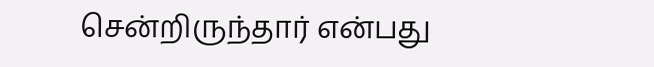சென்றிருந்தார் என்பது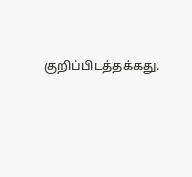குறிப்பிடத்தக்கது.